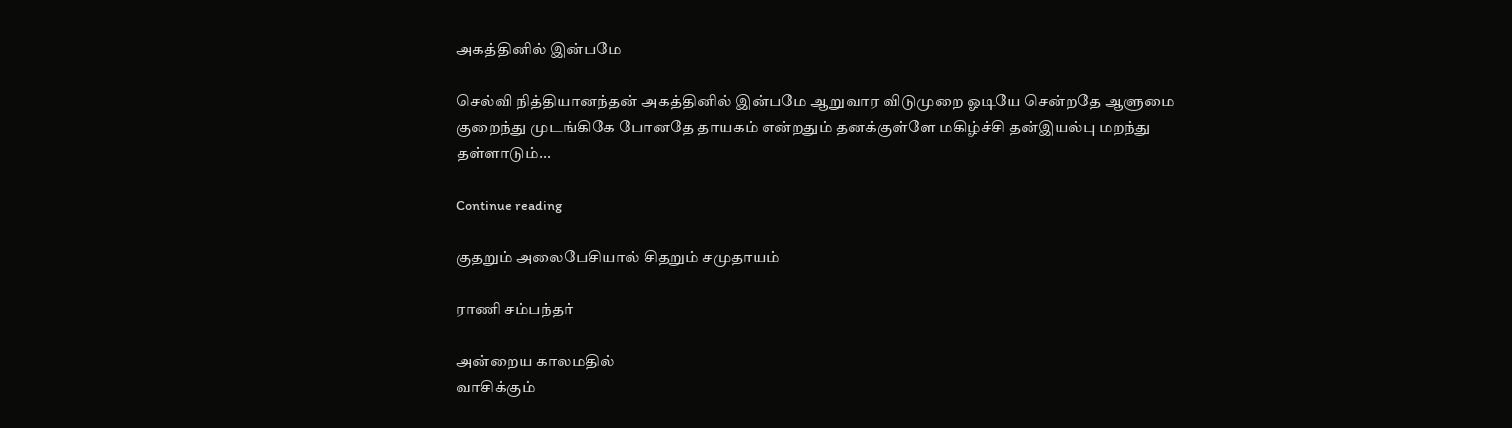அகத்தினில் இன்பமே

செல்வி நித்தியானந்தன் அகத்தினில் இன்பமே ஆறுவார விடுமுறை ஓடியே சென்றதே ஆளுமை குறைந்து முடங்கிகே போனதே தாயகம் என்றதும் தனக்குள்ளே மகிழ்ச்சி தன்இயல்பு மறந்து தள்ளாடும்...

Continue reading

குதறும் அலைபேசியால் சிதறும் சமுதாயம்

ராணி சம்பந்தர்

அன்றைய காலமதில்
வாசிக்கும்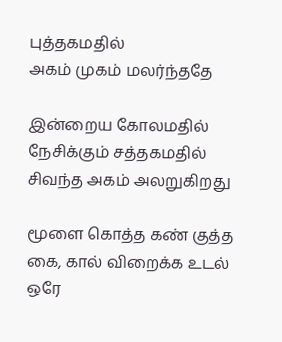புத்தகமதில்
அகம் முகம் மலர்ந்ததே

இன்றைய கோலமதில்
நேசிக்கும் சத்தகமதில்
சிவந்த அகம் அலறுகிறது

மூளை கொத்த கண் குத்த
கை, கால் விறைக்க உடல்
ஒரே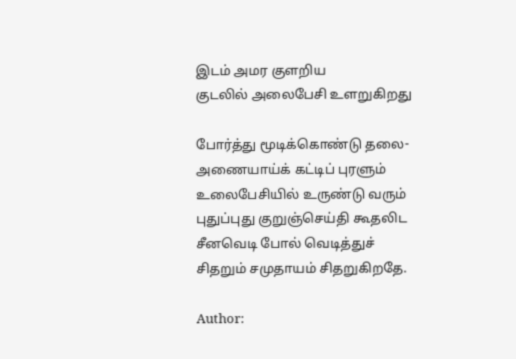இடம் அமர குளறிய
குடலில் அலைபேசி உளறுகிறது

போர்த்து மூடிக்கொண்டு தலை-
அணையாய்க் கட்டிப் புரளும்
உலைபேசியில் உருண்டு வரும்
புதுப்புது குறுஞ்செய்தி கூதலிட
சீனவெடி போல் வெடித்துச்
சிதறும் சமுதாயம் சிதறுகிறதே.

Author: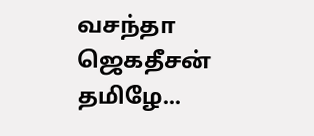வசந்தா ஜெகதீசன் தமிழே...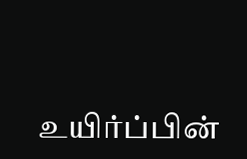உயிர்ப்பின்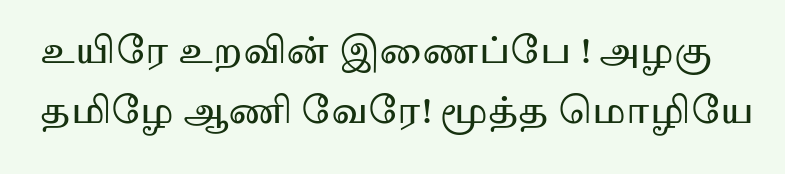உயிரே உறவின் இணைப்பே ! அழகு தமிழே ஆணி வேரே! மூத்த மொழியே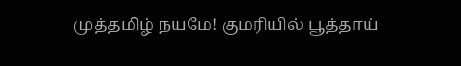முத்தமிழ் நயமே! குமரியில் பூத்தாய்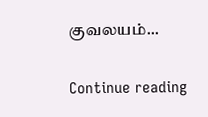குவலயம்...

Continue reading